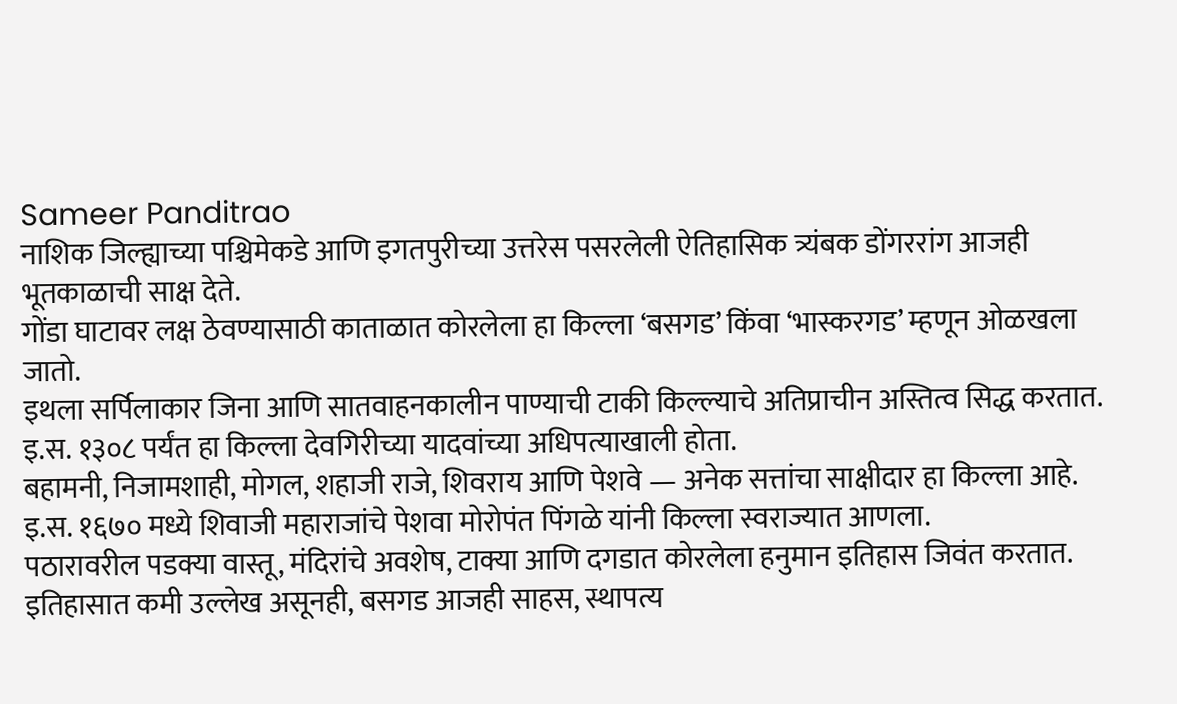Sameer Panditrao
नाशिक जिल्ह्याच्या पश्चिमेकडे आणि इगतपुरीच्या उत्तरेस पसरलेली ऐतिहासिक त्र्यंबक डोंगररांग आजही भूतकाळाची साक्ष देते.
गोंडा घाटावर लक्ष ठेवण्यासाठी काताळात कोरलेला हा किल्ला ‘बसगड’ किंवा ‘भास्करगड’ म्हणून ओळखला जातो.
इथला सर्पिलाकार जिना आणि सातवाहनकालीन पाण्याची टाकी किल्ल्याचे अतिप्राचीन अस्तित्व सिद्ध करतात.
इ.स. १३०८ पर्यंत हा किल्ला देवगिरीच्या यादवांच्या अधिपत्याखाली होता.
बहामनी, निजामशाही, मोगल, शहाजी राजे, शिवराय आणि पेशवे — अनेक सत्तांचा साक्षीदार हा किल्ला आहे.
इ.स. १६७० मध्ये शिवाजी महाराजांचे पेशवा मोरोपंत पिंगळे यांनी किल्ला स्वराज्यात आणला.
पठारावरील पडक्या वास्तू, मंदिरांचे अवशेष, टाक्या आणि दगडात कोरलेला हनुमान इतिहास जिवंत करतात.
इतिहासात कमी उल्लेख असूनही, बसगड आजही साहस, स्थापत्य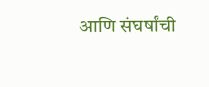आणि संघर्षांची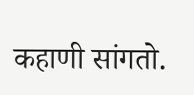कहाणी सांगतो.